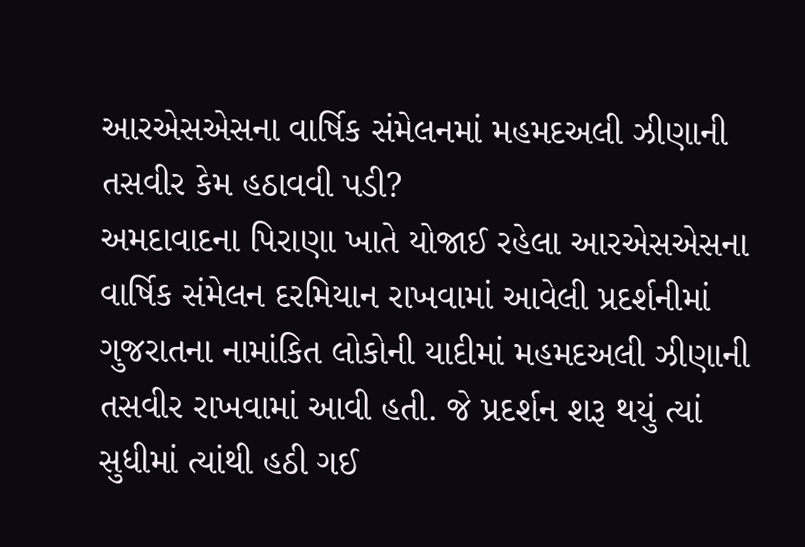આરએસએસના વાર્ષિક સંમેલનમાં મહમદઅલી ઝીણાની તસવીર કેમ હઠાવવી પડી?
અમદાવાદના પિરાણા ખાતે યોજાઈ રહેલા આરએસએસના વાર્ષિક સંમેલન દરમિયાન રાખવામાં આવેલી પ્રદર્શનીમાં ગુજરાતના નામાંકિત લોકોની યાદીમાં મહમદઅલી ઝીણાની તસવીર રાખવામાં આવી હતી. જે પ્રદર્શન શરૂ થયું ત્યાં સુધીમાં ત્યાંથી હઠી ગઈ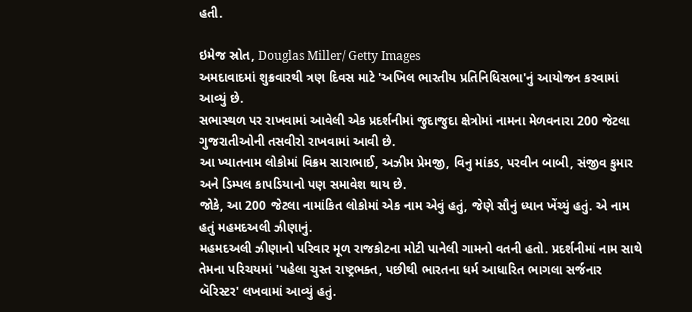હતી.

ઇમેજ સ્રોત, Douglas Miller/ Getty Images
અમદાવાદમાં શુક્રવારથી ત્રણ દિવસ માટે 'અખિલ ભારતીય પ્રતિનિધિસભા'નું આયોજન કરવામાં આવ્યું છે.
સભાસ્થળ પર રાખવામાં આવેલી એક પ્રદર્શનીમાં જુદાજુદા ક્ષેત્રોમાં નામના મેળવનારા 200 જેટલા ગુજરાતીઓની તસવીરો રાખવામાં આવી છે.
આ ખ્યાતનામ લોકોમાં વિક્રમ સારાભાઈ, અઝીમ પ્રેમજી, વિનુ માંકડ, પરવીન બાબી, સંજીવ કુમાર અને ડિમ્પલ કાપડિયાનો પણ સમાવેશ થાય છે.
જોકે, આ 200 જેટલા નામાંકિત લોકોમાં એક નામ એવું હતું, જેણે સૌનું ધ્યાન ખેંચ્યું હતું. એ નામ હતું મહમદઅલી ઝીણાનું.
મહમદઅલી ઝીણાનો પરિવાર મૂળ રાજકોટના મોટી પાનેલી ગામનો વતની હતો. પ્રદર્શનીમાં નામ સાથે તેમના પરિચયમાં 'પહેલા ચુસ્ત રાષ્ટ્રભક્ત, પછીથી ભારતના ધર્મ આધારિત ભાગલા સર્જનાર બૅરિસ્ટર' લખવામાં આવ્યું હતું.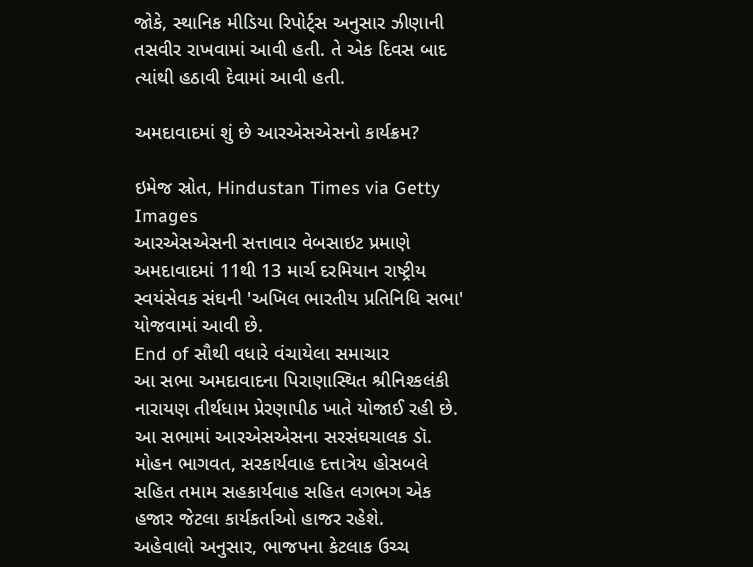જોકે, સ્થાનિક મીડિયા રિપોર્ટ્સ અનુસાર ઝીણાની તસવીર રાખવામાં આવી હતી. તે એક દિવસ બાદ ત્યાંથી હઠાવી દેવામાં આવી હતી.

અમદાવાદમાં શું છે આરએસએસનો કાર્યક્રમ?

ઇમેજ સ્રોત, Hindustan Times via Getty Images
આરએસએસની સત્તાવાર વેબસાઇટ પ્રમાણે અમદાવાદમાં 11થી 13 માર્ચ દરમિયાન રાષ્ટ્રીય સ્વયંસેવક સંઘની 'અખિલ ભારતીય પ્રતિનિધિ સભા' યોજવામાં આવી છે.
End of સૌથી વધારે વંચાયેલા સમાચાર
આ સભા અમદાવાદના પિરાણાસ્થિત શ્રીનિશ્કલંકી નારાયણ તીર્થધામ પ્રેરણાપીઠ ખાતે યોજાઈ રહી છે.
આ સભામાં આરએસએસના સરસંઘચાલક ડૉ. મોહન ભાગવત, સરકાર્યવાહ દત્તાત્રેય હોસબલે સહિત તમામ સહકાર્યવાહ સહિત લગભગ એક હજાર જેટલા કાર્યકર્તાઓ હાજર રહેશે.
અહેવાલો અનુસાર, ભાજપના કેટલાક ઉચ્ચ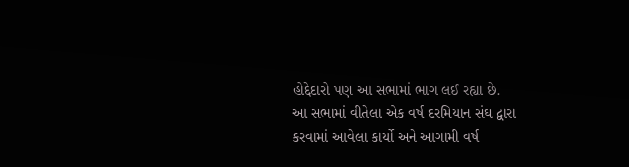હોદ્દેદારો પણ આ સભામાં ભાગ લઈ રહ્યા છે.
આ સભામાં વીતેલા એક વર્ષ દરમિયાન સંઘ દ્વારા કરવામાં આવેલા કાર્યો અને આગામી વર્ષ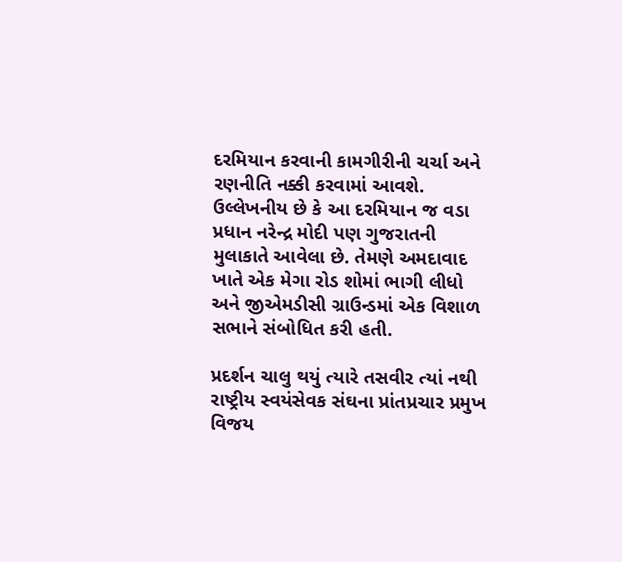દરમિયાન કરવાની કામગીરીની ચર્ચા અને રણનીતિ નક્કી કરવામાં આવશે.
ઉલ્લેખનીય છે કે આ દરમિયાન જ વડા પ્રધાન નરેન્દ્ર મોદી પણ ગુજરાતની મુલાકાતે આવેલા છે. તેમણે અમદાવાદ ખાતે એક મેગા રોડ શોમાં ભાગી લીધો અને જીએમડીસી ગ્રાઉન્ડમાં એક વિશાળ સભાને સંબોધિત કરી હતી.

પ્રદર્શન ચાલુ થયું ત્યારે તસવીર ત્યાં નથી
રાષ્ટ્રીય સ્વયંસેવક સંઘના પ્રાંતપ્રચાર પ્રમુખ વિજય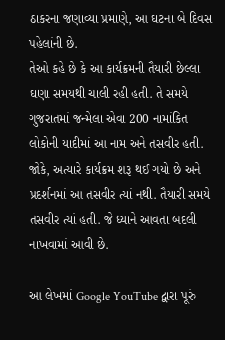ઠાકરના જણાવ્યા પ્રમાણે, આ ઘટના બે દિવસ પહેલાંની છે.
તેઓ કહે છે કે આ કાર્યક્રમની તૈયારી છેલ્લા ઘણા સમયથી ચાલી રહી હતી. તે સમયે ગુજરાતમાં જન્મેલા એવા 200 નામાંકિત લોકોની યાદીમાં આ નામ અને તસવીર હતી.
જોકે, અત્યારે કાર્યક્રમ શરૂ થઈ ગયો છે અને પ્રદર્શનમાં આ તસવીર ત્યાં નથી. તૈયારી સમયે તસવીર ત્યાં હતી. જે ધ્યાને આવતા બદલી નાખવામાં આવી છે.

આ લેખમાં Google YouTube દ્વારા પૂરું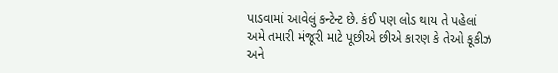પાડવામાં આવેલું કન્ટેન્ટ છે. કંઈ પણ લોડ થાય તે પહેલાં અમે તમારી મંજૂરી માટે પૂછીએ છીએ કારણ કે તેઓ કૂકીઝ અને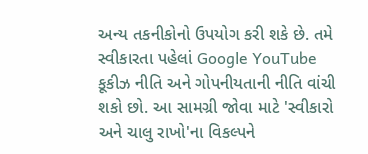અન્ય તકનીકોનો ઉપયોગ કરી શકે છે. તમે સ્વીકારતા પહેલાં Google YouTube કૂકીઝ નીતિ અને ગોપનીયતાની નીતિ વાંચી શકો છો. આ સામગ્રી જોવા માટે 'સ્વીકારો અને ચાલુ રાખો'ના વિકલ્પને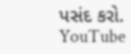પસંદ કરો.
YouTube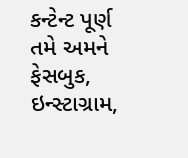કન્ટેન્ટ પૂર્ણ
તમે અમને ફેસબુક, ઇન્સ્ટાગ્રામ,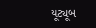યૂટ્યૂબ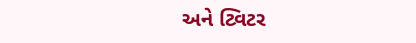અને ટ્વિટર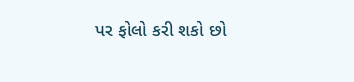પર ફોલો કરી શકો છો